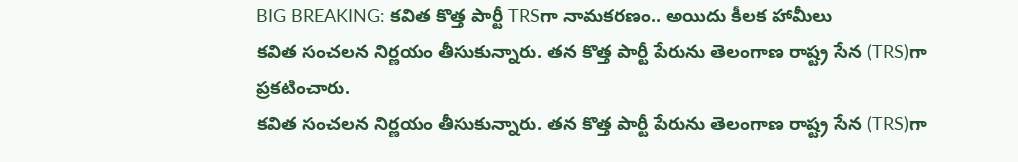BIG BREAKING: కవిత కొత్త పార్టీ TRSగా నామకరణం.. అయిదు కీలక హామీలు
కవిత సంచలన నిర్ణయం తీసుకున్నారు. తన కొత్త పార్టీ పేరును తెలంగాణ రాష్ట్ర సేన (TRS)గా ప్రకటించారు.
కవిత సంచలన నిర్ణయం తీసుకున్నారు. తన కొత్త పార్టీ పేరును తెలంగాణ రాష్ట్ర సేన (TRS)గా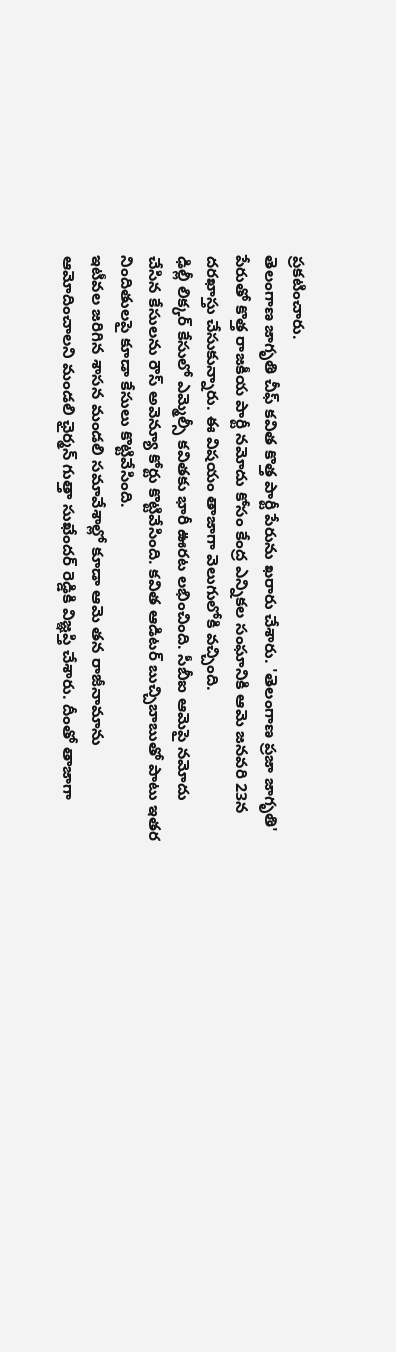ప్రకటించారు.
తెలంగాణ జాగృతి చీఫ్ కవిత కొత్త పార్టీ పేరును ఖరారు చేశారు. 'తెలంగాణ ప్రజా జాగృతి' పేరుతో కొత్త రాజకీయ పార్టీ నమోదు కోసం కేంద్ర ఎన్నికల సంఘానికి ఆమె జనవరి 23న దరఖాస్తు చేసుకున్నారు. ఈ విషయం తాజాగా వెలుగులోకి వచ్చింది.
ఢిల్లీ లిక్కర్ కేసులో ఎమ్మెల్సీ కవితకు భారీ ఊరట లభించింది. సీబీఐ ఆమెపై నమోదు చేసిన కేసులను రౌస్ అవెన్యూ కోర్టు కొట్టివేసింది. కవిత ఆడిటర్ బుచ్చిబాబుతో పాటు ఇతర నిందితులపై కూడా కేసులు కొట్టివేసింది.
ఇటీవల జరిగిన శాసన మండలి సమావేశాల్లో కూడా ఆమె తన రాజీనామాను ఆమోదించాలని మండలి ఛైర్మన్ గుత్తా సుఖేందర్ రెడ్డికి విజ్ఞప్తి చేశారు. దీంతో తాజాగా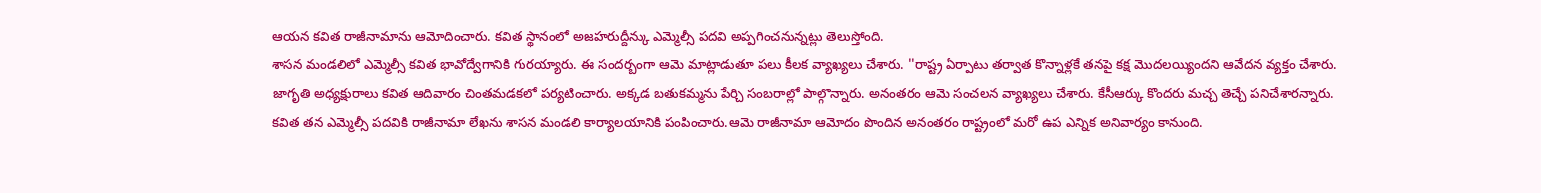ఆయన కవిత రాజీనామాను ఆమోదించారు. కవిత స్థానంలో అజహరుద్దీన్కు ఎమ్మెల్సీ పదవి అప్పగించనున్నట్లు తెలుస్తోంది.
శాసన మండలిలో ఎమ్మెల్సీ కవిత భావోద్వేగానికి గురయ్యారు. ఈ సందర్బంగా ఆమె మాట్లాడుతూ పలు కీలక వ్యాఖ్యలు చేశారు. ''రాష్ట్ర ఏర్పాటు తర్వాత కొన్నాళ్లకే తనపై కక్ష మొదలయ్యిందని ఆవేదన వ్యక్తం చేశారు.
జాగృతి అధ్యక్షురాలు కవిత ఆదివారం చింతమడకలో పర్యటించారు. అక్కడ బతుకమ్మను పేర్చి సంబరాల్లో పాల్గొన్నారు. అనంతరం ఆమె సంచలన వ్యాఖ్యలు చేశారు. కేసీఆర్కు కొందరు మచ్చ తెచ్చే పనిచేశారన్నారు.
కవిత తన ఎమ్మెల్సీ పదవికి రాజీనామా లేఖను శాసన మండలి కార్యాలయానికి పంపించారు.ఆమె రాజీనామా ఆమోదం పొందిన అనంతరం రాష్ట్రంలో మరో ఉప ఎన్నిక అనివార్యం కానుంది.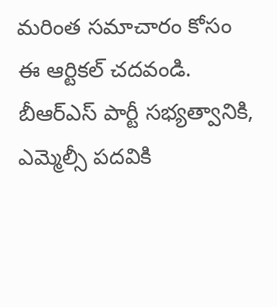మరింత సమాచారం కోసం ఈ ఆర్టికల్ చదవండి.
బీఆర్ఎస్ పార్టీ సభ్యత్వానికి, ఎమ్మెల్సీ పదవికి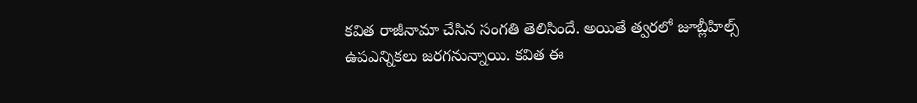కవిత రాజీనామా చేసిన సంగతి తెలిసిందే. అయితే త్వరలో జూబ్లీహిల్స్ ఉపఎన్నికలు జరగనున్నాయి. కవిత ఈ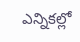ఎన్నికల్లో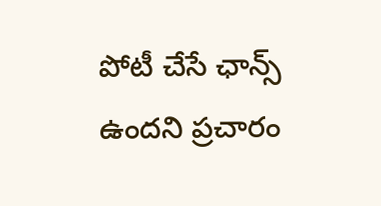పోటీ చేసే ఛాన్స్ ఉందని ప్రచారం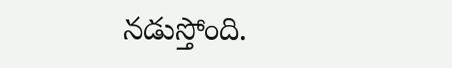నడుస్తోంది.